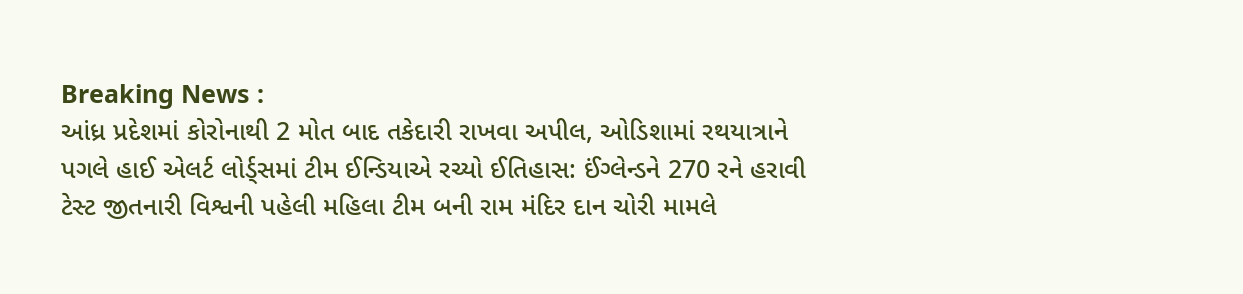Breaking News :
આંધ્ર પ્રદેશમાં કોરોનાથી 2 મોત બાદ તકેદારી રાખવા અપીલ, ઓડિશામાં રથયાત્રાને પગલે હાઈ એલર્ટ લોર્ડ્સમાં ટીમ ઈન્ડિયાએ રચ્યો ઈતિહાસ: ઈંગ્લેન્ડને 270 રને હરાવી ટેસ્ટ જીતનારી વિશ્વની પહેલી મહિલા ટીમ બની રામ મંદિર દાન ચોરી મામલે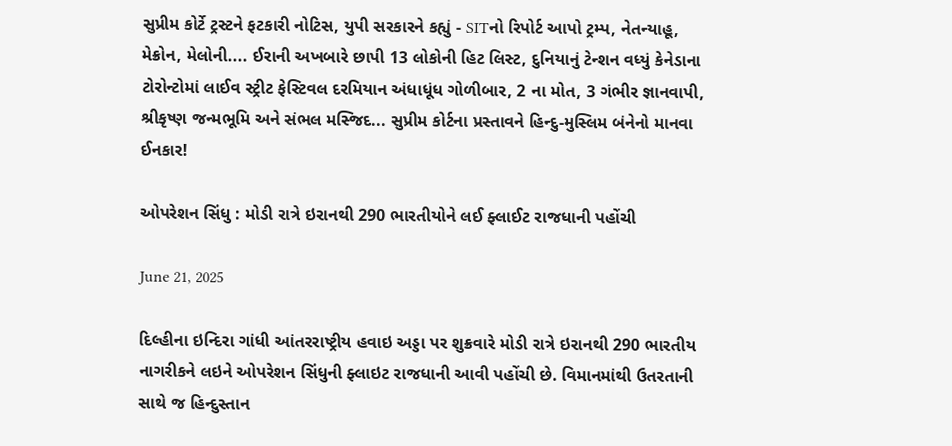સુપ્રીમ કોર્ટે ટ્રસ્ટને ફટકારી નોટિસ, યુપી સરકારને કહ્યું - SITનો રિપોર્ટ આપો ટ્રમ્પ, નેતન્યાહૂ, મેક્રોન, મેલોની.... ઈરાની અખબારે છાપી 13 લોકોની હિટ લિસ્ટ, દુનિયાનું ટેન્શન વધ્યું કેનેડાના ટોરોન્ટોમાં લાઈવ સ્ટ્રીટ ફેસ્ટિવલ દરમિયાન અંધાધૂંધ ગોળીબાર, 2 ના મોત, 3 ગંભીર જ્ઞાનવાપી, શ્રીકૃષ્ણ જન્મભૂમિ અને સંભલ મસ્જિદ... સુપ્રીમ કોર્ટના પ્રસ્તાવને હિન્દુ-મુસ્લિમ બંનેનો માનવા ઈનકાર!

ઓપરેશન સિંધુ : મોડી રાત્રે ઇરાનથી 290 ભારતીયોને લઈ ફ્લાઈટ રાજધાની પહોંચી

June 21, 2025

દિલ્હીના ઇન્દિરા ગાંધી આંતરરાષ્ટ્રીય હવાઇ અડ્ડા પર શુક્રવારે મોડી રાત્રે ઇરાનથી 290 ભારતીય નાગરીકને લઇને ઓપરેશન સિંધુની ફ્લાઇટ રાજધાની આવી પહોંચી છે. વિમાનમાંથી ઉતરતાની સાથે જ હિન્દુસ્તાન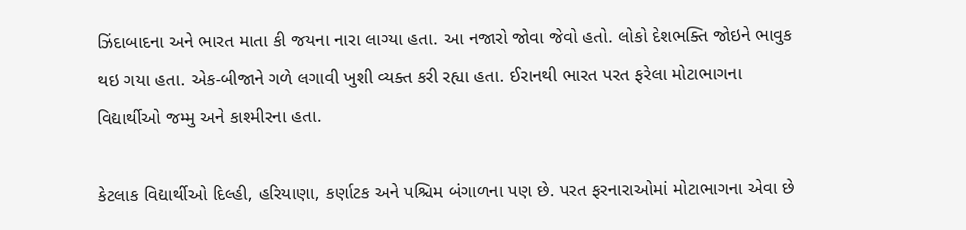ઝિંદાબાદના અને ભારત માતા કી જયના નારા લાગ્યા હતા. આ નજારો જોવા જેવો હતો. લોકો દેશભક્તિ જોઇને ભાવુક થઇ ગયા હતા. એક-બીજાને ગળે લગાવી ખુશી વ્યક્ત કરી રહ્યા હતા. ઈરાનથી ભારત પરત ફરેલા મોટાભાગના વિદ્યાર્થીઓ જમ્મુ અને કાશ્મીરના હતા.

કેટલાક વિદ્યાર્થીઓ દિલ્હી, હરિયાણા, કર્ણાટક અને પશ્ચિમ બંગાળના પણ છે. પરત ફરનારાઓમાં મોટાભાગના એવા છે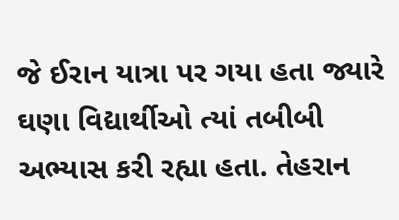જે ઈરાન યાત્રા પર ગયા હતા જ્યારે ઘણા વિદ્યાર્થીઓ ત્યાં તબીબી અભ્યાસ કરી રહ્યા હતા. તેહરાન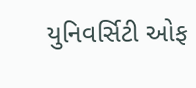યુનિવર્સિટી ઓફ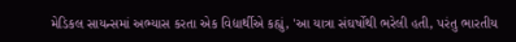મેડિકલ સાયન્સમાં અભ્યાસ કરતા એક વિદ્યાર્થીએ કહ્યું, 'આ યાત્રા સંઘર્ષોથી ભરેલી હતી, પરંતુ ભારતીય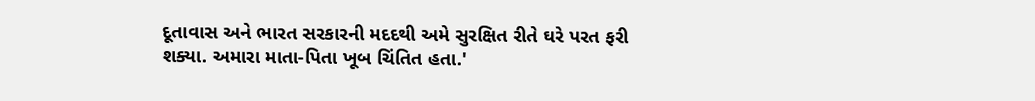દૂતાવાસ અને ભારત સરકારની મદદથી અમે સુરક્ષિત રીતે ઘરે પરત ફરી શક્યા. અમારા માતા-પિતા ખૂબ ચિંતિત હતા.'